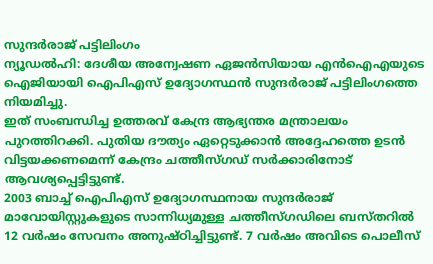സുന്ദർരാജ് പട്ടിലിംഗം
ന്യൂഡൽഹി: ദേശീയ അന്വേഷണ ഏജൻസിയായ എൻഐഎയുടെ ഐജിയായി ഐപിഎസ് ഉദ്യോഗസ്ഥൻ സുന്ദർരാജ് പട്ടിലിംഗത്തെ നിയമിച്ചു.
ഇത് സംബന്ധിച്ച ഉത്തരവ് കേന്ദ്ര ആഭ്യന്തര മന്ത്രാലയം പുറത്തിറക്കി. പുതിയ ദൗത്യം ഏറ്റെടുക്കാൻ അദ്ദേഹത്തെ ഉടൻ വിട്ടയക്കണമെന്ന് കേന്ദ്രം ചത്തീസ്ഗഡ് സർക്കാരിനോട് ആവശ്യപ്പെട്ടിട്ടുണ്ട്.
2003 ബാച്ച് ഐപിഎസ് ഉദ്യോഗസ്ഥനായ സുന്ദർരാജ് മാവോയിസ്റ്റുകളുടെ സാന്നിധ്യമുള്ള ചത്തീസ്ഗഡിലെ ബസ്തറിൽ 12 വർഷം സേവനം അനുഷ്ഠിച്ചിട്ടുണ്ട്. 7 വർഷം അവിടെ പൊലീസ്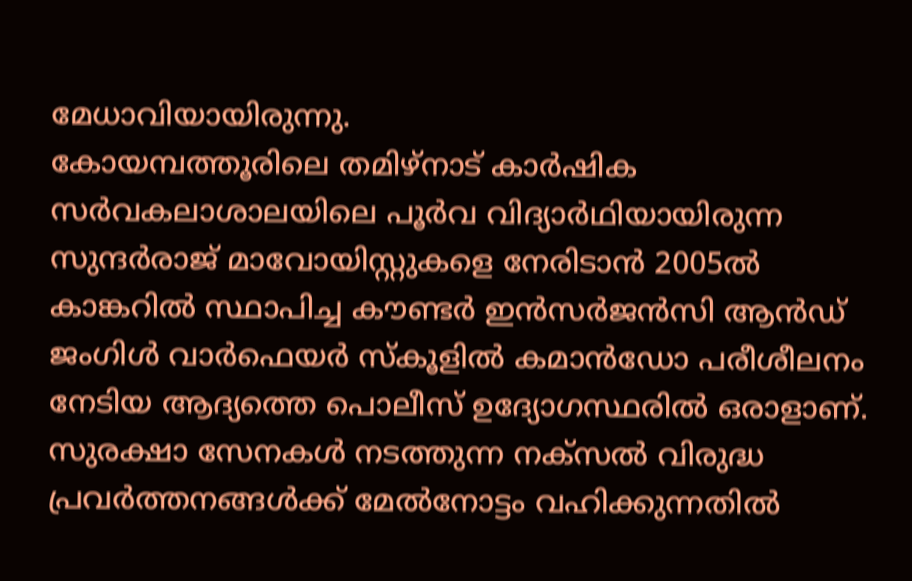മേധാവിയായിരുന്നു.
കോയമ്പത്തൂരിലെ തമിഴ്നാട് കാർഷിക സർവകലാശാലയിലെ പൂർവ വിദ്യാർഥിയായിരുന്ന സുന്ദർരാജ് മാവോയിസ്റ്റുകളെ നേരിടാൻ 2005ൽ കാങ്കറിൽ സ്ഥാപിച്ച കൗണ്ടർ ഇൻസർജൻസി ആൻഡ് ജംഗിൾ വാർഫെയർ സ്കൂളിൽ കമാൻഡോ പരീശീലനം നേടിയ ആദ്യത്തെ പൊലീസ് ഉദ്യോഗസ്ഥരിൽ ഒരാളാണ്. സുരക്ഷാ സേനകൾ നടത്തുന്ന നക്സൽ വിരുദ്ധ പ്രവർത്തനങ്ങൾക്ക് മേൽനോട്ടം വഹിക്കുന്നതിൽ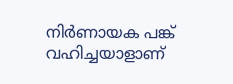നിർണായക പങ്ക് വഹിച്ചയാളാണ്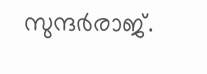സുന്ദർരാജ്.